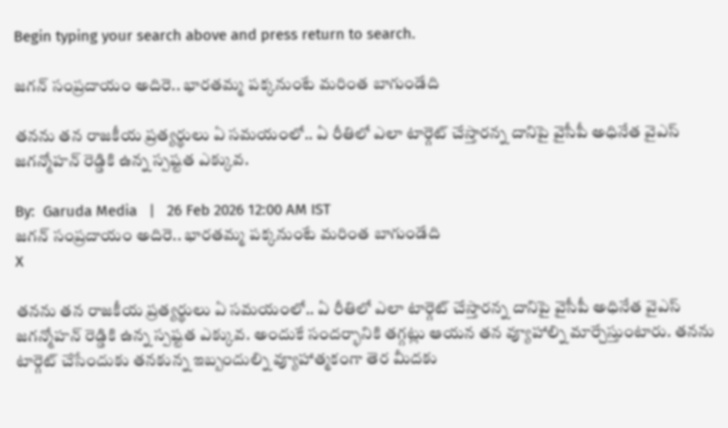Begin typing your search above and press return to search.

జగన్ సంప్రదాయం అదిరె.. భారతమ్మ పక్కనుంటే మరింత బాగుండేది

తనను తన రాజకీయ ప్రత్యర్థులు ఏ సమయంలో.. ఏ రీతిలో ఎలా టార్గెట్ చేస్తారన్న దానిపై వైసీపీ అధినేత వైఎస్ జగన్మోహన్ రెడ్డికి ఉన్న స్పష్టత ఎక్కువ.

By:  Garuda Media   |   26 Feb 2026 12:00 AM IST
జగన్ సంప్రదాయం అదిరె.. భారతమ్మ పక్కనుంటే మరింత బాగుండేది
X

తనను తన రాజకీయ ప్రత్యర్థులు ఏ సమయంలో.. ఏ రీతిలో ఎలా టార్గెట్ చేస్తారన్న దానిపై వైసీపీ అధినేత వైఎస్ జగన్మోహన్ రెడ్డికి ఉన్న స్పష్టత ఎక్కువ. అందుకే సందర్భానికి తగ్గట్లు ఆయన తన వ్యూహాల్ని మార్చేస్తుంటారు. తనను టార్గెట్ చేసేందుకు తనకున్న ఇబ్బందుల్ని వ్యూహాత్మకంగా తెర మీదకు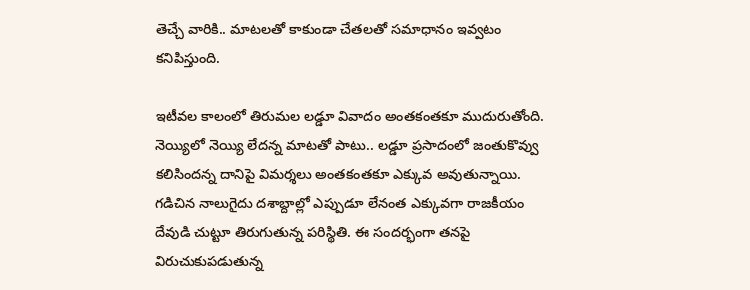తెచ్చే వారికి.. మాటలతో కాకుండా చేతలతో సమాధానం ఇవ్వటం కనిపిస్తుంది.

ఇటీవల కాలంలో తిరుమల లడ్డూ వివాదం అంతకంతకూ ముదురుతోంది. నెయ్యిలో నెయ్యి లేదన్న మాటతో పాటు.. లడ్డూ ప్రసాదంలో జంతుకొవ్వు కలిసిందన్న దానిపై విమర్శలు అంతకంతకూ ఎక్కువ అవుతున్నాయి. గడిచిన నాలుగైదు దశాబ్దాల్లో ఎప్పుడూ లేనంత ఎక్కువగా రాజకీయం దేవుడి చుట్టూ తిరుగుతున్న పరిస్థితి. ఈ సందర్భంగా తనపై విరుచుకుపడుతున్న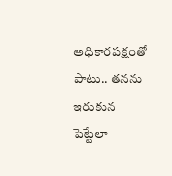అధికారపక్షంతో పాటు.. తనను ఇరుకున పెట్టేలా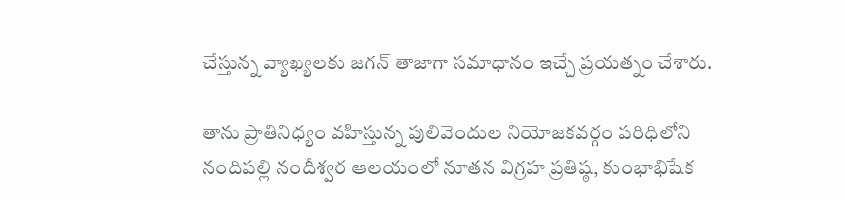చేస్తున్న వ్యాఖ్యలకు జగన్ తాజాగా సమాధానం ఇచ్చే ప్రయత్నం చేశారు.

తాను ప్రాతినిధ్యం వహిస్తున్న పులివెందుల నియోజకవర్గం పరిధిలోని నందిపల్లి నందీశ్వర ఆలయంలో నూతన విగ్రహ ప్రతిష్ఠ, కుంభాభిషేక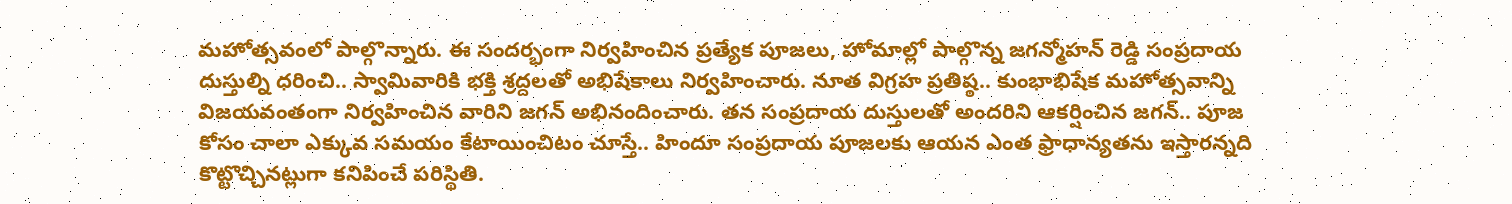మహోత్సవంలో పాల్గొన్నారు. ఈ సందర్భంగా నిర్వహించిన ప్రత్యేక పూజలు, హోమాల్లో పాల్గొన్న జగన్మోహన్ రెడ్డి సంప్రదాయ దుస్తుల్ని ధరించి.. స్వామివారికి భక్తి శ్రద్దలతో అభిషేకాలు నిర్వహించారు. నూత విగ్రహ ప్రతిష్ఠ.. కుంభాభిషేక మహోత్సవాన్ని విజయవంతంగా నిర్వహించిన వారిని జగన్ అభినందించారు. తన సంప్రదాయ దుస్తులతో అందరిని ఆకర్షించిన జగన్.. పూజ కోసం చాలా ఎక్కువ సమయం కేటాయించిటం చూస్తే.. హిందూ సంప్రదాయ పూజలకు ఆయన ఎంత ఫ్రాధాన్యతను ఇస్తారన్నది కొట్టొచ్చినట్లుగా కనిపించే పరిస్థితి.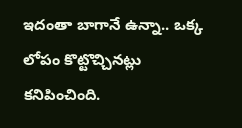ఇదంతా బాగానే ఉన్నా.. ఒక్క లోపం కొట్టొచ్చినట్లు కనిపించింది.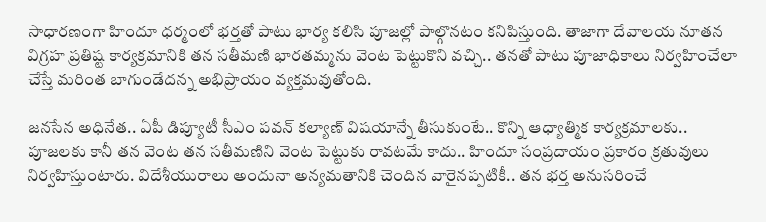సాధారణంగా హిందూ ధర్మంలో భర్తతో పాటు భార్య కలిసి పూజల్లో పాల్గొనటం కనిపిస్తుంది. తాజాగా దేవాలయ నూతన విగ్రహ ప్రతిష్ట కార్యక్రమానికి తన సతీమణి భారతమ్మను వెంట పెట్టుకొని వచ్చి.. తనతో పాటు పూజాధికాలు నిర్వహించేలా చేస్తే మరింత బాగుండేదన్న అభిప్రాయం వ్యక్తమవుతోంది.

జనసేన అధినేత.. ఏపీ డిప్యూటీ సీఎం పవన్ కల్యాణ్ విషయాన్నే తీసుకుంటే.. కొన్ని ఆధ్యాత్మిక కార్యక్రమాలకు.. పూజలకు కానీ తన వెంట తన సతీమణిని వెంట పెట్టుకు రావటమే కాదు.. హిందూ సంప్రదాయం ప్రకారం క్రతువులు నిర్వహిస్తుంటారు. విదేశీయురాలు అందునా అన్యమతానికి చెందిన వారైనప్పటికీ.. తన భర్త అనుసరించే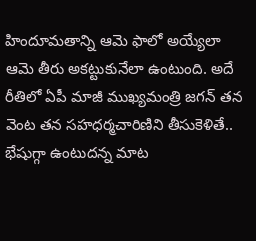హిందూమతాన్ని ఆమె ఫాలో అయ్యేలా ఆమె తీరు అకట్టుకునేలా ఉంటుంది. అదే రీతిలో ఏపీ మాజీ ముఖ్యమంత్రి జగన్ తన వెంట తన సహధర్మచారిణిని తీసుకెళితే.. భేషుగ్గా ఉంటుదన్న మాట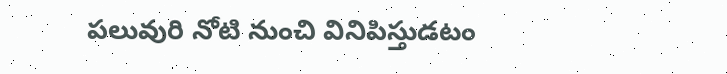పలువురి నోటి నుంచి వినిపిస్తుడటం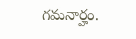గమనార్హం.